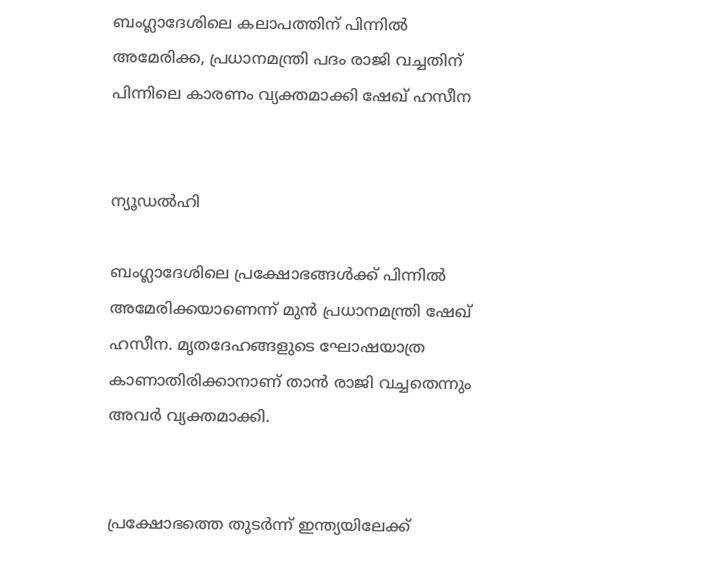ബംഗ്ലാദേശിലെ കലാപത്തിന് പിന്നില്‍ അമേരിക്ക, പ്രധാനമന്ത്രി പദം രാജി വച്ചതിന് പിന്നിലെ കാരണം വ്യക്തമാക്കി ഷേഖ് ഹസീന


ന്യൂഡല്‍ഹി

ബംഗ്ലാദേശിലെ പ്രക്ഷോഭങ്ങള്‍ക്ക് പിന്നില്‍ അമേരിക്കയാണെന്ന് മുൻ പ്രധാനമന്ത്രി ഷേഖ് ഹസീന. മൃതദേഹങ്ങളുടെ ഘോഷയാത്ര കാണാതിരിക്കാനാണ് താൻ രാജി വച്ചതെന്നും അവർ‌ വ്യക്തമാക്കി.


പ്രക്ഷോഭത്തെ തുടർന്ന് ഇന്ത്യയിലേക്ക്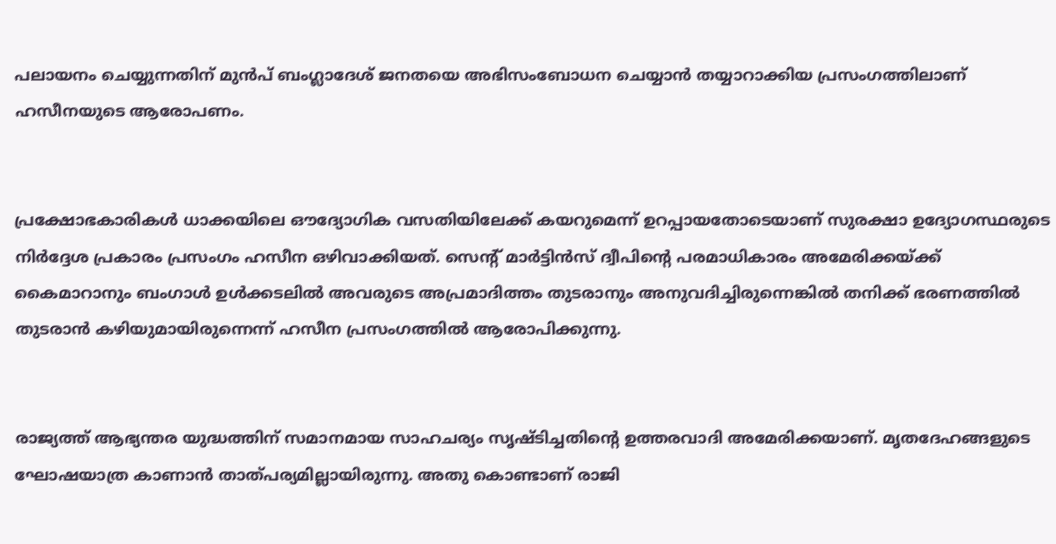പലായനം ചെയ്യുന്നതിന് മുൻപ് ബംഗ്ലാദേശ് ജനതയെ അഭിസംബോധന ചെയ്യാൻ തയ്യാറാക്കിയ പ്രസംഗത്തിലാണ് ഹസീനയുടെ ആരോപണം.


പ്രക്ഷോഭകാരികള്‍ ധാക്കയിലെ ഔദ്യോഗിക വസതിയിലേക്ക് കയറുമെന്ന് ഉറപ്പായതോടെയാണ് സുരക്ഷാ ഉദ്യോഗസ്ഥരുടെ നിർദ്ദേശ പ്രകാരം പ്രസംഗം ഹസീന ഒഴിവാക്കിയത്. സെന്റ് മാർട്ടിൻസ് ദ്വീപിന്റെ പരമാധികാരം അമേരിക്കയ്ക്ക് കൈമാറാനും ബംഗാള്‍ ഉള്‍ക്കടലില്‍ അവരുടെ അപ്രമാദിത്തം തുടരാനും അനുവദിച്ചിരുന്നെങ്കില്‍ തനിക്ക് ഭരണത്തില്‍ തുടരാൻ കഴിയുമായിരുന്നെന്ന് ഹസീന പ്രസംഗത്തില്‍ ആരോപിക്കുന്നു.


രാജ്യത്ത് ആഭ്യന്തര യുദ്ധത്തിന് സമാനമായ സാഹചര്യം സൃഷ്ടിച്ചതിന്റെ ഉത്തരവാദി അമേരിക്കയാണ്. മൃതദേഹങ്ങളുടെ ഘോഷയാത്ര കാണാൻ താത്പര്യമില്ലായിരുന്നു. അതു കൊണ്ടാണ് രാജി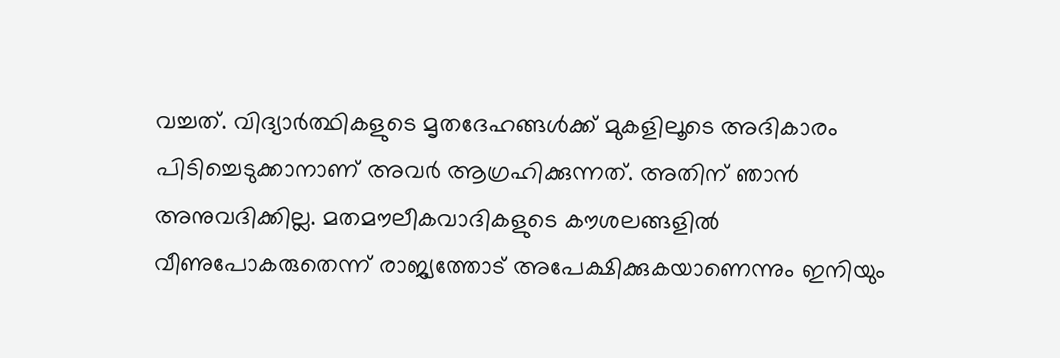വച്ചത്. വിദ്യാർത്ഥികളുടെ മൃതദേഹങ്ങള്‍ക്ക് മുകളിലൂടെ അദികാരം പിടിച്ചെടുക്കാനാണ് അവർ ആഗ്രഹിക്കുന്നത്. അതിന് ഞാൻ അനുവദിക്കില്ല. മതമൗലീകവാദികളുടെ കൗശലങ്ങളില്‍ വീണുപോകരുതെന്ന് രാജ്യത്തോട് അപേക്ഷിക്കുകയാണെന്നും ഇനിയും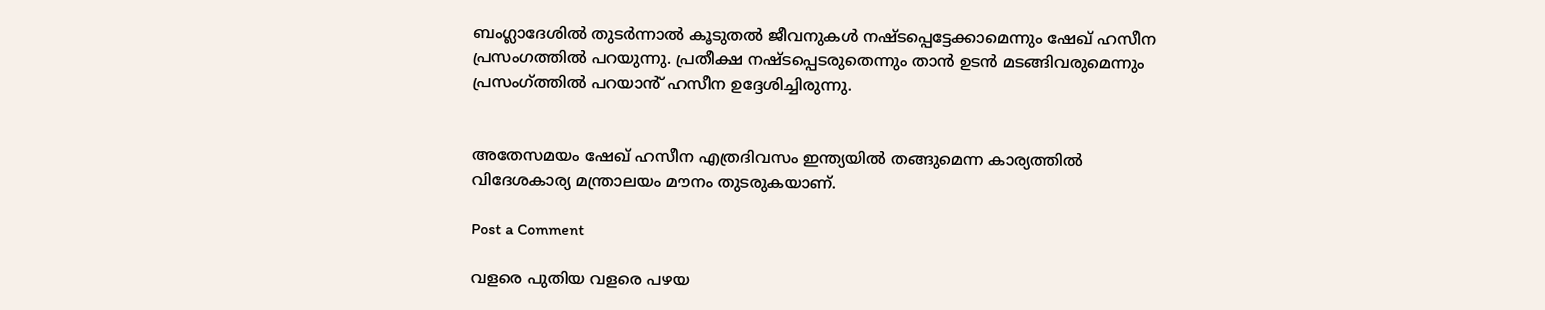ബംഗ്ലാദേശില്‍ തുടർന്നാല്‍ കൂടുതല്‍ ജീവനുകള്‍ നഷ്ടപ്പെട്ടേക്കാമെന്നും ഷേഖ് ഹസീന പ്രസംഗത്തില്‍ പറയുന്നു. പ്രതീക്ഷ നഷ്ടപ്പെടരുതെന്നും താൻ ഉടൻ മടങ്ങിവരുമെന്നും പ്രസംഗ്ത്തില്‍ പറയാൻ് ഹസീന ഉദ്ദേശിച്ചിരുന്നു.


അതേസമയം ഷേഖ് ഹസീന എത്രദിവസം ഇന്ത്യയില്‍ തങ്ങുമെന്ന കാര്യത്തില്‍ വിദേശകാര്യ മന്ത്രാലയം മൗനം തുടരുകയാണ്.

Post a Comment

വളരെ പുതിയ വളരെ പഴയ